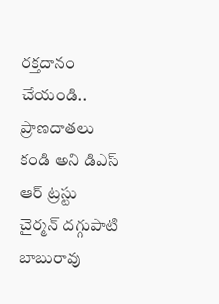రక్తదానం చేయండి.. ప్రాణదాతలు కండి అని డిఎస్ ఆర్ ట్రస్టు చైర్మన్ దగ్గుపాటి బాబురావు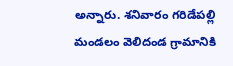అన్నారు. శనివారం గరిడేపల్లి మండలం వెలిదండ గ్రామానికి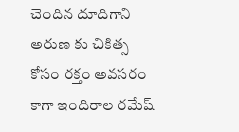చెందిన దూదిగాని అరుణ కు చికిత్స కోసం రక్తం అవసరం కాగా ఇందిరాల రమేష్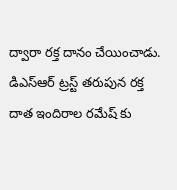ద్వారా రక్త దానం చేయించాడు. డిఎస్ఆర్ ట్రస్ట్ తరుపున రక్త దాత ఇందిరాల రమేష్ కు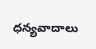ధన్యవాదాలు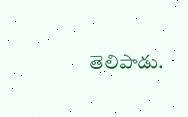తెలిపాడు.